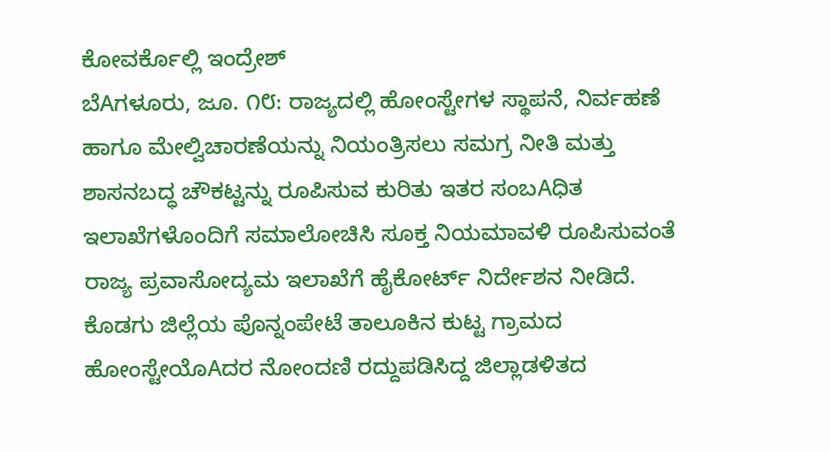ಕೋವರ್ಕೊಲ್ಲಿ ಇಂದ್ರೇಶ್
ಬೆAಗಳೂರು, ಜೂ. ೧೮: ರಾಜ್ಯದಲ್ಲಿ ಹೋಂಸ್ಟೇಗಳ ಸ್ಥಾಪನೆ, ನಿರ್ವಹಣೆ ಹಾಗೂ ಮೇಲ್ವಿಚಾರಣೆಯನ್ನು ನಿಯಂತ್ರಿಸಲು ಸಮಗ್ರ ನೀತಿ ಮತ್ತು ಶಾಸನಬದ್ಧ ಚೌಕಟ್ಟನ್ನು ರೂಪಿಸುವ ಕುರಿತು ಇತರ ಸಂಬAಧಿತ ಇಲಾಖೆಗಳೊಂದಿಗೆ ಸಮಾಲೋಚಿಸಿ ಸೂಕ್ತ ನಿಯಮಾವಳಿ ರೂಪಿಸುವಂತೆ ರಾಜ್ಯ ಪ್ರವಾಸೋದ್ಯಮ ಇಲಾಖೆಗೆ ಹೈಕೋರ್ಟ್ ನಿರ್ದೇಶನ ನೀಡಿದೆ.
ಕೊಡಗು ಜಿಲ್ಲೆಯ ಪೊನ್ನಂಪೇಟೆ ತಾಲೂಕಿನ ಕುಟ್ಟ ಗ್ರಾಮದ ಹೋಂಸ್ಟೇಯೊAದರ ನೋಂದಣಿ ರದ್ದುಪಡಿಸಿದ್ದ ಜಿಲ್ಲಾಡಳಿತದ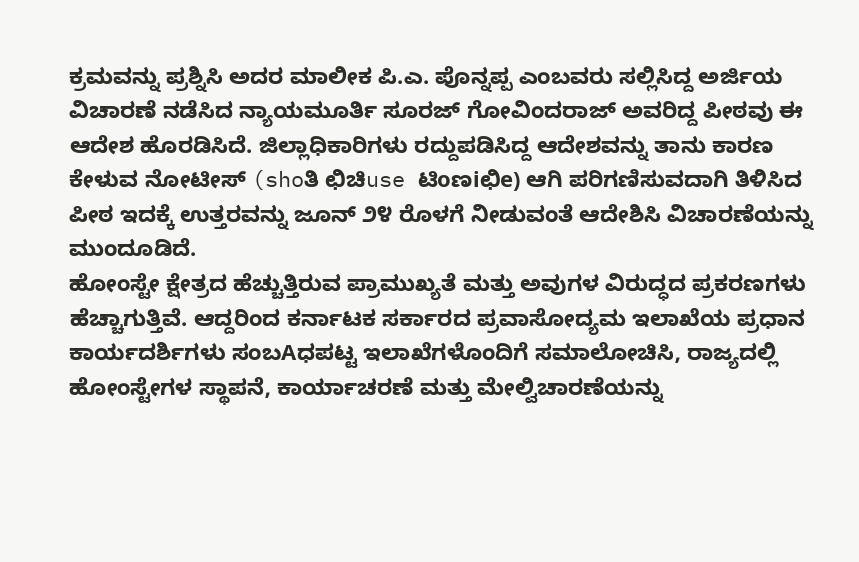ಕ್ರಮವನ್ನು ಪ್ರಶ್ನಿಸಿ ಅದರ ಮಾಲೀಕ ಪಿ.ಎ. ಪೊನ್ನಪ್ಪ ಎಂಬವರು ಸಲ್ಲಿಸಿದ್ದ ಅರ್ಜಿಯ ವಿಚಾರಣೆ ನಡೆಸಿದ ನ್ಯಾಯಮೂರ್ತಿ ಸೂರಜ್ ಗೋವಿಂದರಾಜ್ ಅವರಿದ್ದ ಪೀಠವು ಈ ಆದೇಶ ಹೊರಡಿಸಿದೆ. ಜಿಲ್ಲಾಧಿಕಾರಿಗಳು ರದ್ದುಪಡಿಸಿದ್ದ ಆದೇಶವನ್ನು ತಾನು ಕಾರಣ ಕೇಳುವ ನೋಟೀಸ್ (shoತಿ ಛಿಚಿuse ಟಿoಣiಛಿe) ಆಗಿ ಪರಿಗಣಿಸುವದಾಗಿ ತಿಳಿಸಿದ ಪೀಠ ಇದಕ್ಕೆ ಉತ್ತರವನ್ನು ಜೂನ್ ೨೪ ರೊಳಗೆ ನೀಡುವಂತೆ ಆದೇಶಿಸಿ ವಿಚಾರಣೆಯನ್ನು ಮುಂದೂಡಿದೆ.
ಹೋಂಸ್ಟೇ ಕ್ಷೇತ್ರದ ಹೆಚ್ಚುತ್ತಿರುವ ಪ್ರಾಮುಖ್ಯತೆ ಮತ್ತು ಅವುಗಳ ವಿರುದ್ಧದ ಪ್ರಕರಣಗಳು ಹೆಚ್ಚಾಗುತ್ತಿವೆ. ಆದ್ದರಿಂದ ಕರ್ನಾಟಕ ಸರ್ಕಾರದ ಪ್ರವಾಸೋದ್ಯಮ ಇಲಾಖೆಯ ಪ್ರಧಾನ ಕಾರ್ಯದರ್ಶಿಗಳು ಸಂಬAಧಪಟ್ಟ ಇಲಾಖೆಗಳೊಂದಿಗೆ ಸಮಾಲೋಚಿಸಿ, ರಾಜ್ಯದಲ್ಲಿ ಹೋಂಸ್ಟೇಗಳ ಸ್ಥಾಪನೆ, ಕಾರ್ಯಾಚರಣೆ ಮತ್ತು ಮೇಲ್ವಿಚಾರಣೆಯನ್ನು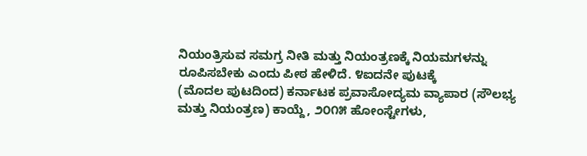ನಿಯಂತ್ರಿಸುವ ಸಮಗ್ರ ನೀತಿ ಮತ್ತು ನಿಯಂತ್ರಣಕ್ಕೆ ನಿಯಮಗಳನ್ನು ರೂಪಿಸಬೇಕು ಎಂದು ಪೀಠ ಹೇಳಿದೆ. ೪ಐದನೇ ಪುಟಕ್ಕೆ
(ಮೊದಲ ಪುಟದಿಂದ) ಕರ್ನಾಟಕ ಪ್ರವಾಸೋದ್ಯಮ ವ್ಯಾಪಾರ (ಸೌಲಭ್ಯ ಮತ್ತು ನಿಯಂತ್ರಣ) ಕಾಯ್ದೆ, ೨೦೧೫ ಹೋಂಸ್ಟೇಗಳು,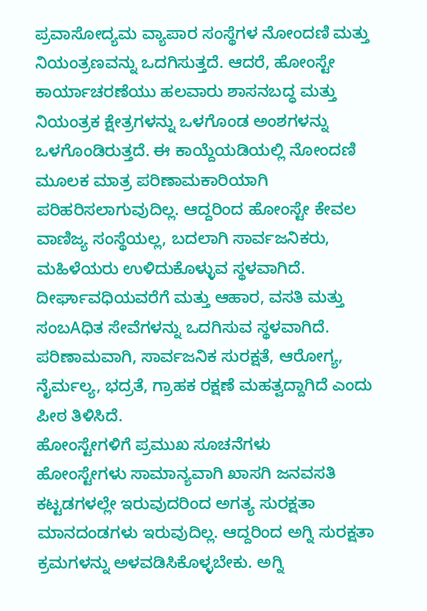ಪ್ರವಾಸೋದ್ಯಮ ವ್ಯಾಪಾರ ಸಂಸ್ಥೆಗಳ ನೋಂದಣಿ ಮತ್ತು ನಿಯಂತ್ರಣವನ್ನು ಒದಗಿಸುತ್ತದೆ. ಆದರೆ, ಹೋಂಸ್ಟೇ ಕಾರ್ಯಾಚರಣೆಯು ಹಲವಾರು ಶಾಸನಬದ್ಧ ಮತ್ತು ನಿಯಂತ್ರಕ ಕ್ಷೇತ್ರಗಳನ್ನು ಒಳಗೊಂಡ ಅಂಶಗಳನ್ನು ಒಳಗೊಂಡಿರುತ್ತದೆ. ಈ ಕಾಯ್ದೆಯಡಿಯಲ್ಲಿ ನೋಂದಣಿ ಮೂಲಕ ಮಾತ್ರ ಪರಿಣಾಮಕಾರಿಯಾಗಿ ಪರಿಹರಿಸಲಾಗುವುದಿಲ್ಲ. ಆದ್ದರಿಂದ ಹೋಂಸ್ಟೇ ಕೇವಲ ವಾಣಿಜ್ಯ ಸಂಸ್ಥೆಯಲ್ಲ, ಬದಲಾಗಿ ಸಾರ್ವಜನಿಕರು, ಮಹಿಳೆಯರು ಉಳಿದುಕೊಳ್ಳುವ ಸ್ಥಳವಾಗಿದೆ. ದೀರ್ಘಾವಧಿಯವರೆಗೆ ಮತ್ತು ಆಹಾರ, ವಸತಿ ಮತ್ತು ಸಂಬAಧಿತ ಸೇವೆಗಳನ್ನು ಒದಗಿಸುವ ಸ್ಥಳವಾಗಿದೆ. ಪರಿಣಾಮವಾಗಿ, ಸಾರ್ವಜನಿಕ ಸುರಕ್ಷತೆ, ಆರೋಗ್ಯ, ನೈರ್ಮಲ್ಯ, ಭದ್ರತೆ, ಗ್ರಾಹಕ ರಕ್ಷಣೆ ಮಹತ್ವದ್ದಾಗಿದೆ ಎಂದು ಪೀಠ ತಿಳಿಸಿದೆ.
ಹೋಂಸ್ಟೇಗಳಿಗೆ ಪ್ರಮುಖ ಸೂಚನೆಗಳು
ಹೋಂಸ್ಟೇಗಳು ಸಾಮಾನ್ಯವಾಗಿ ಖಾಸಗಿ ಜನವಸತಿ ಕಟ್ಟಡಗಳಲ್ಲೇ ಇರುವುದರಿಂದ ಅಗತ್ಯ ಸುರಕ್ಷತಾ ಮಾನದಂಡಗಳು ಇರುವುದಿಲ್ಲ. ಆದ್ದರಿಂದ ಅಗ್ನಿ ಸುರಕ್ಷತಾ ಕ್ರಮಗಳನ್ನು ಅಳವಡಿಸಿಕೊಳ್ಳಬೇಕು. ಅಗ್ನಿ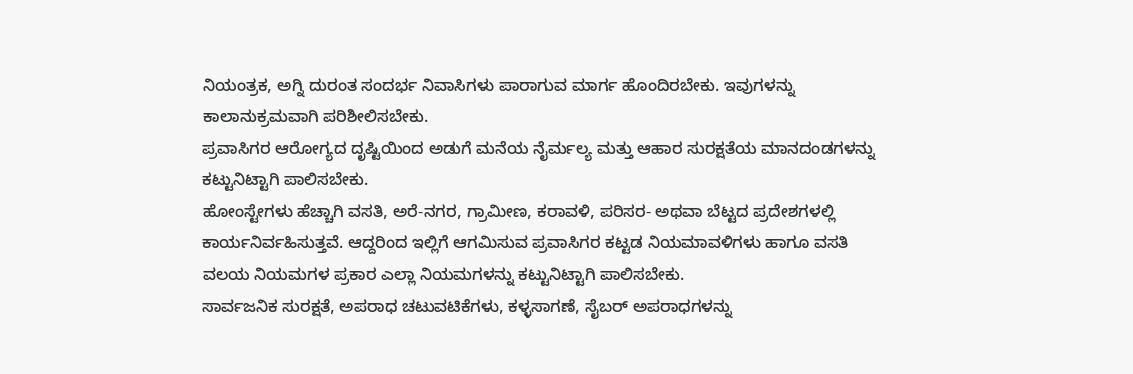ನಿಯಂತ್ರಕ, ಅಗ್ನಿ ದುರಂತ ಸಂದರ್ಭ ನಿವಾಸಿಗಳು ಪಾರಾಗುವ ಮಾರ್ಗ ಹೊಂದಿರಬೇಕು. ಇವುಗಳನ್ನು ಕಾಲಾನುಕ್ರಮವಾಗಿ ಪರಿಶೀಲಿಸಬೇಕು.
ಪ್ರವಾಸಿಗರ ಆರೋಗ್ಯದ ದೃಷ್ಟಿಯಿಂದ ಅಡುಗೆ ಮನೆಯ ನೈರ್ಮಲ್ಯ ಮತ್ತು ಆಹಾರ ಸುರಕ್ಷತೆಯ ಮಾನದಂಡಗಳನ್ನು ಕಟ್ಟುನಿಟ್ಟಾಗಿ ಪಾಲಿಸಬೇಕು.
ಹೋಂಸ್ಟೇಗಳು ಹೆಚ್ಚಾಗಿ ವಸತಿ, ಅರೆ-ನಗರ, ಗ್ರಾಮೀಣ, ಕರಾವಳಿ, ಪರಿಸರ- ಅಥವಾ ಬೆಟ್ಟದ ಪ್ರದೇಶಗಳಲ್ಲಿ ಕಾರ್ಯನಿರ್ವಹಿಸುತ್ತವೆ. ಆದ್ದರಿಂದ ಇಲ್ಲಿಗೆ ಆಗಮಿಸುವ ಪ್ರವಾಸಿಗರ ಕಟ್ಟಡ ನಿಯಮಾವಳಿಗಳು ಹಾಗೂ ವಸತಿ ವಲಯ ನಿಯಮಗಳ ಪ್ರಕಾರ ಎಲ್ಲಾ ನಿಯಮಗಳನ್ನು ಕಟ್ಟುನಿಟ್ಟಾಗಿ ಪಾಲಿಸಬೇಕು.
ಸಾರ್ವಜನಿಕ ಸುರಕ್ಷತೆ, ಅಪರಾಧ ಚಟುವಟಿಕೆಗಳು, ಕಳ್ಳಸಾಗಣೆ, ಸೈಬರ್ ಅಪರಾಧಗಳನ್ನು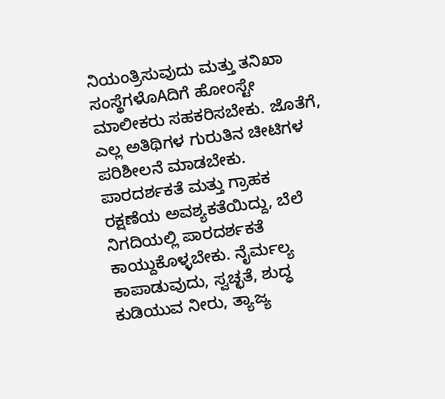ನಿಯಂತ್ರಿಸುವುದು ಮತ್ತು ತನಿಖಾ ಸಂಸ್ಥೆಗಳೊAದಿಗೆ ಹೋಂಸ್ಟೇ ಮಾಲೀಕರು ಸಹಕರಿಸಬೇಕು. ಜೊತೆಗೆ, ಎಲ್ಲ ಅತಿಥಿಗಳ ಗುರುತಿನ ಚೀಟಿಗಳ ಪರಿಶೀಲನೆ ಮಾಡಬೇಕು.
ಪಾರದರ್ಶಕತೆ ಮತ್ತು ಗ್ರಾಹಕ ರಕ್ಷಣೆಯ ಅವಶ್ಯಕತೆಯಿದ್ದು, ಬೆಲೆ ನಿಗದಿಯಲ್ಲಿ ಪಾರದರ್ಶಕತೆ ಕಾಯ್ದುಕೊಳ್ಳಬೇಕು. ನೈರ್ಮಲ್ಯ ಕಾಪಾಡುವುದು, ಸ್ವಚ್ಛತೆ, ಶುದ್ಧ ಕುಡಿಯುವ ನೀರು, ತ್ಯಾಜ್ಯ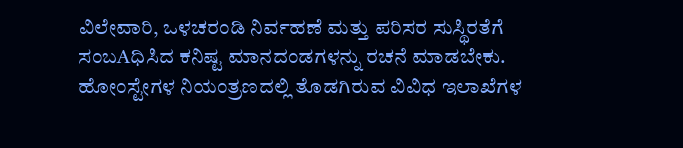ವಿಲೇವಾರಿ, ಒಳಚರಂಡಿ ನಿರ್ವಹಣೆ ಮತ್ತು ಪರಿಸರ ಸುಸ್ಥಿರತೆಗೆ ಸಂಬAಧಿಸಿದ ಕನಿಷ್ಟ ಮಾನದಂಡಗಳನ್ನು ರಚನೆ ಮಾಡಬೇಕು. ಹೋಂಸ್ಟೇಗಳ ನಿಯಂತ್ರಣದಲ್ಲಿ ತೊಡಗಿರುವ ವಿವಿಧ ಇಲಾಖೆಗಳ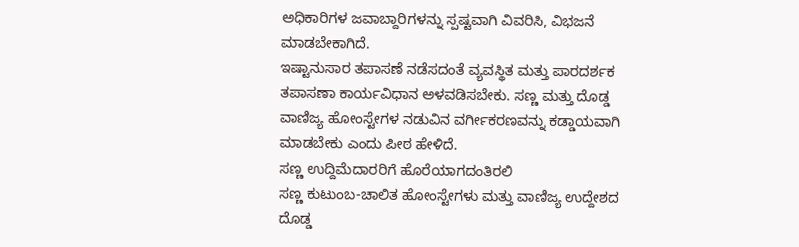ಅಧಿಕಾರಿಗಳ ಜವಾಬ್ದಾರಿಗಳನ್ನು ಸ್ಪಷ್ಟವಾಗಿ ವಿವರಿಸಿ, ವಿಭಜನೆ ಮಾಡಬೇಕಾಗಿದೆ.
ಇಷ್ಟಾನುಸಾರ ತಪಾಸಣೆ ನಡೆಸದಂತೆ ವ್ಯವಸ್ಥಿತ ಮತ್ತು ಪಾರದರ್ಶಕ ತಪಾಸಣಾ ಕಾರ್ಯವಿಧಾನ ಅಳವಡಿಸಬೇಕು. ಸಣ್ಣ ಮತ್ತು ದೊಡ್ಡ ವಾಣಿಜ್ಯ ಹೋಂಸ್ಟೇಗಳ ನಡುವಿನ ವರ್ಗೀಕರಣವನ್ನು ಕಡ್ಡಾಯವಾಗಿ ಮಾಡಬೇಕು ಎಂದು ಪೀಠ ಹೇಳಿದೆ.
ಸಣ್ಣ ಉದ್ದಿಮೆದಾರರಿಗೆ ಹೊರೆಯಾಗದಂತಿರಲಿ
ಸಣ್ಣ ಕುಟುಂಬ-ಚಾಲಿತ ಹೋಂಸ್ಟೇಗಳು ಮತ್ತು ವಾಣಿಜ್ಯ ಉದ್ದೇಶದ ದೊಡ್ಡ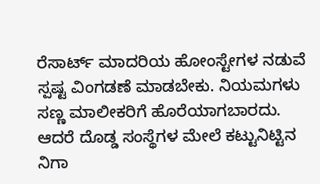ರೆಸಾರ್ಟ್ ಮಾದರಿಯ ಹೋಂಸ್ಟೇಗಳ ನಡುವೆ ಸ್ಪಷ್ಟ ವಿಂಗಡಣೆ ಮಾಡಬೇಕು. ನಿಯಮಗಳು ಸಣ್ಣ ಮಾಲೀಕರಿಗೆ ಹೊರೆಯಾಗಬಾರದು. ಆದರೆ ದೊಡ್ಡ ಸಂಸ್ಥೆಗಳ ಮೇಲೆ ಕಟ್ಟುನಿಟ್ಟಿನ ನಿಗಾ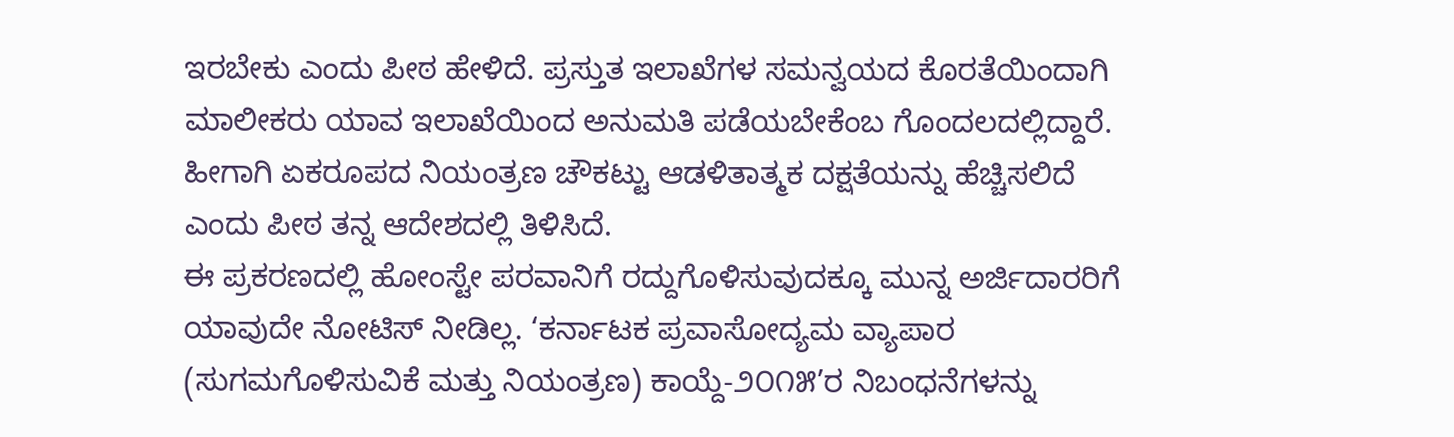ಇರಬೇಕು ಎಂದು ಪೀಠ ಹೇಳಿದೆ. ಪ್ರಸ್ತುತ ಇಲಾಖೆಗಳ ಸಮನ್ವಯದ ಕೊರತೆಯಿಂದಾಗಿ ಮಾಲೀಕರು ಯಾವ ಇಲಾಖೆಯಿಂದ ಅನುಮತಿ ಪಡೆಯಬೇಕೆಂಬ ಗೊಂದಲದಲ್ಲಿದ್ದಾರೆ. ಹೀಗಾಗಿ ಏಕರೂಪದ ನಿಯಂತ್ರಣ ಚೌಕಟ್ಟು ಆಡಳಿತಾತ್ಮಕ ದಕ್ಷತೆಯನ್ನು ಹೆಚ್ಚಿಸಲಿದೆ ಎಂದು ಪೀಠ ತನ್ನ ಆದೇಶದಲ್ಲಿ ತಿಳಿಸಿದೆ.
ಈ ಪ್ರಕರಣದಲ್ಲಿ ಹೋಂಸ್ಟೇ ಪರವಾನಿಗೆ ರದ್ದುಗೊಳಿಸುವುದಕ್ಕೂ ಮುನ್ನ ಅರ್ಜಿದಾರರಿಗೆ ಯಾವುದೇ ನೋಟಿಸ್ ನೀಡಿಲ್ಲ. ‘ಕರ್ನಾಟಕ ಪ್ರವಾಸೋದ್ಯಮ ವ್ಯಾಪಾರ (ಸುಗಮಗೊಳಿಸುವಿಕೆ ಮತ್ತು ನಿಯಂತ್ರಣ) ಕಾಯ್ದೆ-೨೦೧೫’ರ ನಿಬಂಧನೆಗಳನ್ನು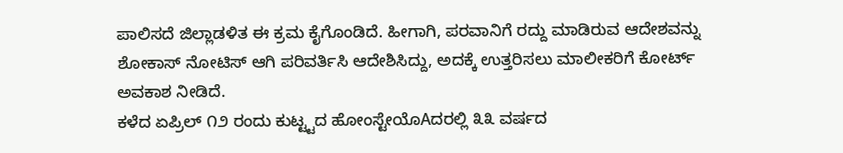ಪಾಲಿಸದೆ ಜಿಲ್ಲಾಡಳಿತ ಈ ಕ್ರಮ ಕೈಗೊಂಡಿದೆ. ಹೀಗಾಗಿ, ಪರವಾನಿಗೆ ರದ್ದು ಮಾಡಿರುವ ಆದೇಶವನ್ನು ಶೋಕಾಸ್ ನೋಟಿಸ್ ಆಗಿ ಪರಿವರ್ತಿಸಿ ಆದೇಶಿಸಿದ್ದು, ಅದಕ್ಕೆ ಉತ್ತರಿಸಲು ಮಾಲೀಕರಿಗೆ ಕೋರ್ಟ್ ಅವಕಾಶ ನೀಡಿದೆ.
ಕಳೆದ ಏಪ್ರಿಲ್ ೧೨ ರಂದು ಕುಟ್ಟ್ಟದ ಹೋಂಸ್ಟೇಯೊAದರಲ್ಲಿ ೩೩ ವರ್ಷದ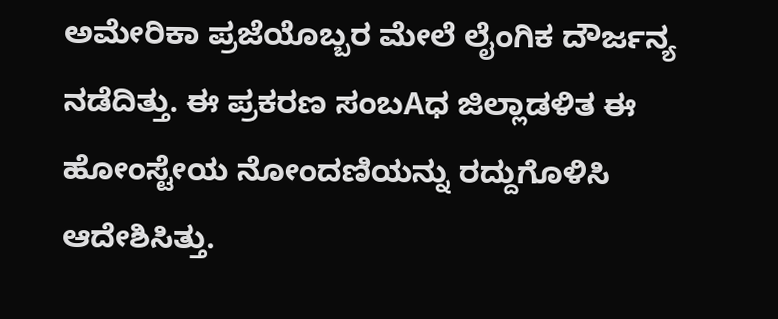ಅಮೇರಿಕಾ ಪ್ರಜೆಯೊಬ್ಬರ ಮೇಲೆ ಲೈಂಗಿಕ ದೌರ್ಜನ್ಯ ನಡೆದಿತ್ತು. ಈ ಪ್ರಕರಣ ಸಂಬAಧ ಜಿಲ್ಲಾಡಳಿತ ಈ ಹೋಂಸ್ಟೇಯ ನೋಂದಣಿಯನ್ನು ರದ್ದುಗೊಳಿಸಿ ಆದೇಶಿಸಿತ್ತು.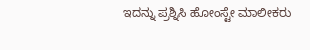ಇದನ್ನು ಪ್ರಶ್ನಿಸಿ ಹೋಂಸ್ಟೇ ಮಾಲೀಕರು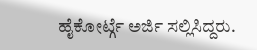ಹೈಕೋರ್ಟ್ಗೆ ಅರ್ಜಿ ಸಲ್ಲಿಸಿದ್ದರು.